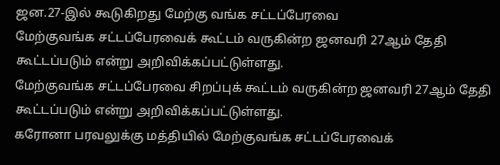ஜன.27-இல் கூடுகிறது மேற்கு வங்க சட்டப்பேரவை
மேற்குவங்க சட்டப்பேரவைக் கூட்டம் வருகின்ற ஜனவரி 27ஆம் தேதி கூட்டப்படும் என்று அறிவிக்கப்பட்டுள்ளது.
மேற்குவங்க சட்டப்பேரவை சிறப்புக் கூட்டம் வருகின்ற ஜனவரி 27ஆம் தேதி கூட்டப்படும் என்று அறிவிக்கப்பட்டுள்ளது.
கரோனா பரவலுக்கு மத்தியில் மேற்குவங்க சட்டப்பேரவைக்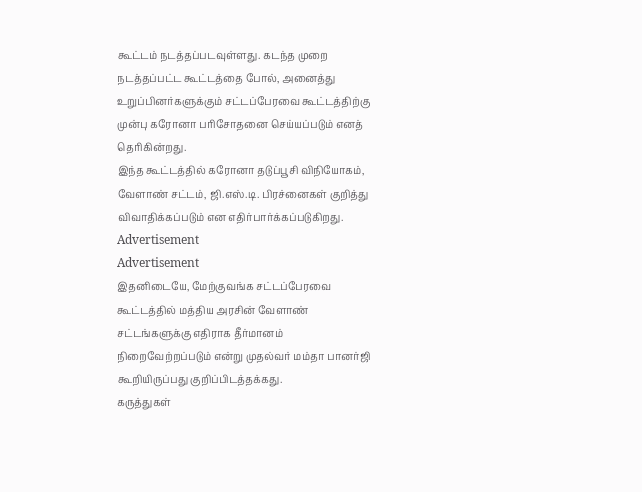கூட்டம் நடத்தப்படவுள்ளது. கடந்த முறை நடத்தப்பட்ட கூட்டத்தை போல், அனைத்து உறுப்பினர்களுக்கும் சட்டப்பேரவை கூட்டத்திற்கு முன்பு கரோனா பரிசோதனை செய்யப்படும் எனத் தெரிகின்றது.
இந்த கூட்டத்தில் கரோனா தடுப்பூசி விநியோகம், வேளாண் சட்டம், ஜி.எஸ்.டி. பிரச்னைகள் குறித்து விவாதிக்கப்படும் என எதிர்பார்க்கப்படுகிறது.
Advertisement
Advertisement
இதனிடையே, மேற்குவங்க சட்டப்பேரவை கூட்டத்தில் மத்திய அரசின் வேளாண் சட்டங்களுக்கு எதிராக தீர்மானம் நிறைவேற்றப்படும் என்று முதல்வர் மம்தா பானர்ஜி கூறியிருப்பது குறிப்பிடத்தக்கது.
கருத்துகள்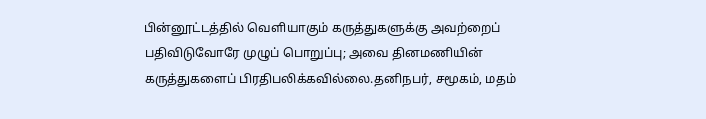பின்னூட்டத்தில் வெளியாகும் கருத்துகளுக்கு அவற்றைப் பதிவிடுவோரே முழுப் பொறுப்பு; அவை தினமணியின் கருத்துகளைப் பிரதிபலிக்கவில்லை.தனிநபர், சமூகம், மதம்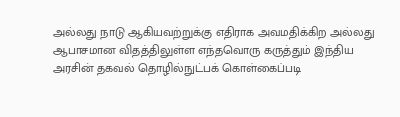அல்லது நாடு ஆகியவற்றுக்கு எதிராக அவமதிக்கிற அல்லது ஆபாசமான விதத்திலுள்ள எந்தவொரு கருத்தும் இந்திய அரசின் தகவல் தொழில்நுட்பக் கொள்கைப்படி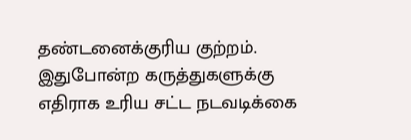தண்டனைக்குரிய குற்றம். இதுபோன்ற கருத்துகளுக்கு எதிராக உரிய சட்ட நடவடிக்கை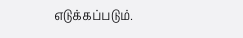எடுக்கப்படும்.